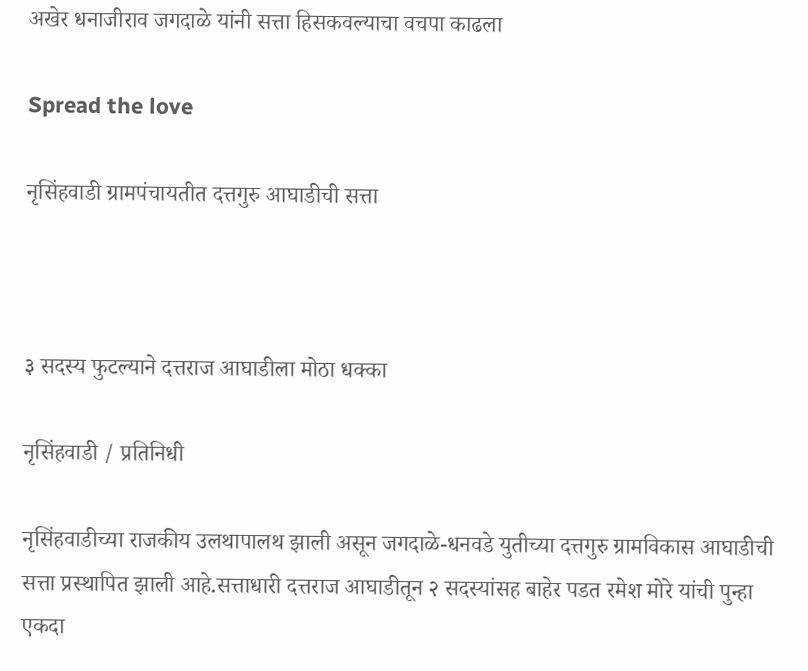अखेर धनाजीराव जगदाळे यांनी सत्ता हिसकवल्याचा वचपा काढला

Spread the love

नृसिंहवाडी ग्रामपंचायतीत दत्तगुरु आघाडीची सत्ता



३ सदस्य फुटल्याने दत्तराज आघाडीला मोठा धक्का

नृसिंहवाडी / प्रतिनिधी

नृसिंहवाडीच्या राजकीय उलथापालथ झाली असून जगदाळे-धनवडे युतीच्या दत्तगुरु ग्रामविकास आघाडीची सत्ता प्रस्थापित झाली आहे.सत्ताधारी दत्तराज आघाडीतून २ सदस्यांसह बाहेर पडत रमेश मोरे यांची पुन्हा एकदा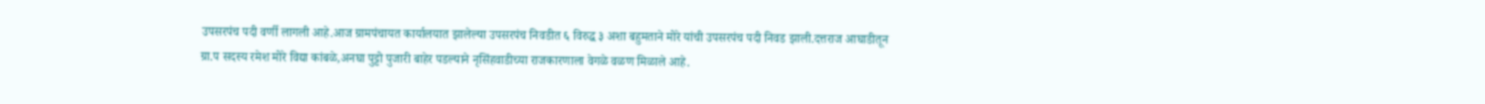उपसरपंच पदी वर्णी लागली आहे.आज ग्रामपंचायत कार्यालयात झालेल्या उपसरपंच निवडीत ६ विरुद्ध ३ अशा बहुमताने मोरे यांची उपसरपंच पदी निवड झाली.दत्तराज आघाडीतून ग्रा.प सदस्य रमेश मोरे विद्या कांबळे,अनघा पुट्टो पुजारी बाहेर पडल्याने नृसिंहवाडीच्या राजकारणाला वेगळे वळण मिळाले आहे.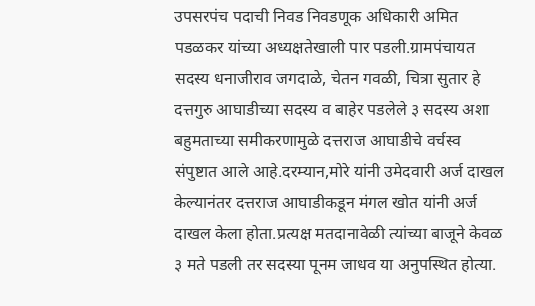उपसरपंच पदाची निवड निवडणूक अधिकारी अमित पडळकर यांच्या अध्यक्षतेखाली पार पडली.ग्रामपंचायत सदस्य धनाजीराव जगदाळे, चेतन गवळी, चित्रा सुतार हे दत्तगुरु आघाडीच्या सदस्य व बाहेर पडलेले ३ सदस्य अशा बहुमताच्या समीकरणामुळे दत्तराज आघाडीचे वर्चस्व संपुष्टात आले आहे.दरम्यान,मोरे यांनी उमेदवारी अर्ज दाखल केल्यानंतर दत्तराज आघाडीकडून मंगल खोत यांनी अर्ज दाखल केला होता.प्रत्यक्ष मतदानावेळी त्यांच्या बाजूने केवळ ३ मते पडली तर सदस्या पूनम जाधव या अनुपस्थित होत्या.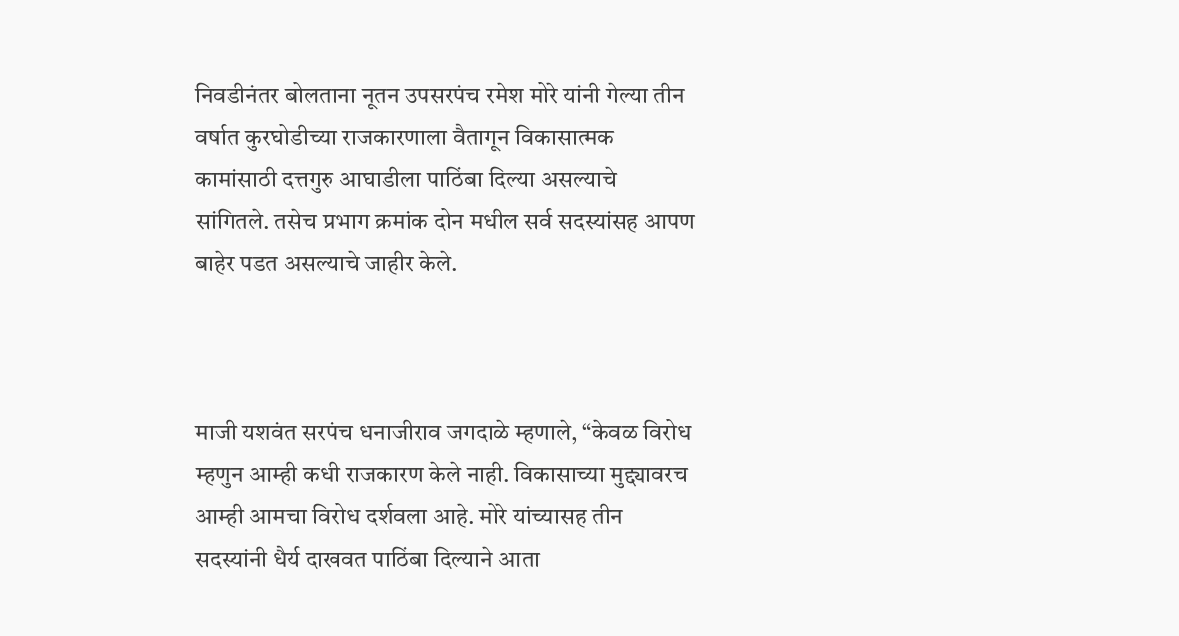निवडीनंतर बोलताना नूतन उपसरपंच रमेश मोरे यांनी गेल्या तीन वर्षात कुरघोडीच्या राजकारणाला वैतागून विकासात्मक कामांसाठी दत्तगुरु आघाडीला पाठिंबा दिल्या असल्याचे सांगितले. तसेच प्रभाग क्रमांक दोन मधील सर्व सदस्यांसह आपण बाहेर पडत असल्याचे जाहीर केले.



माजी यशवंत सरपंच धनाजीराव जगदाळे म्हणाले, “केवळ विरोध म्हणुन आम्ही कधी राजकारण केले नाही. विकासाच्या मुद्द्यावरच आम्ही आमचा विरोध दर्शवला आहे. मोरे यांच्यासह तीन सदस्यांनी धैर्य दाखवत पाठिंबा दिल्याने आता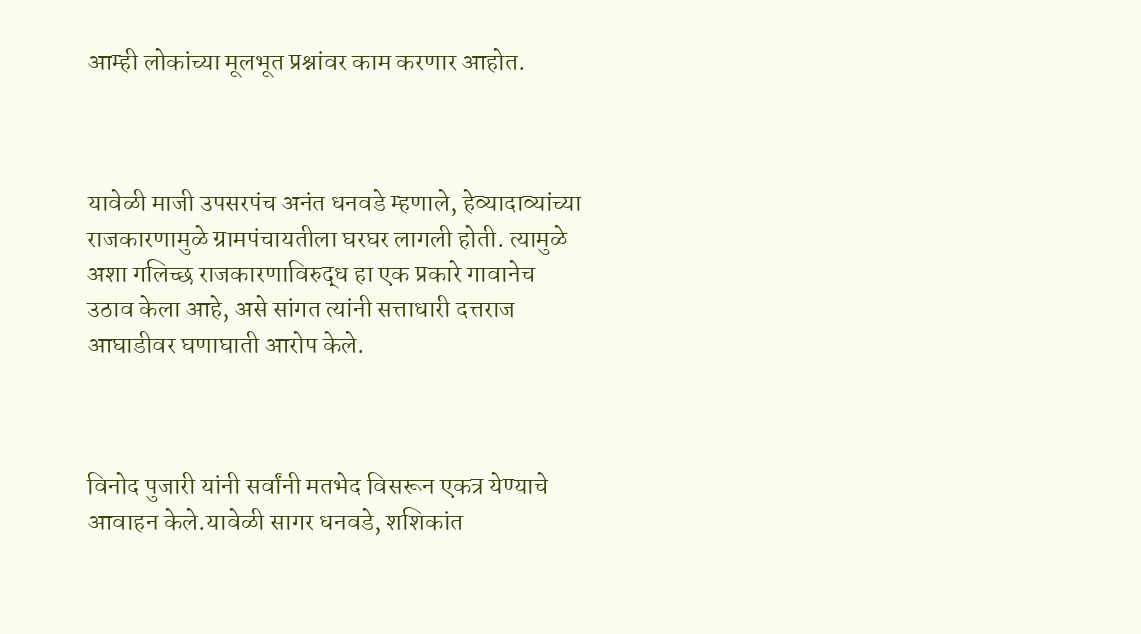आम्ही लोकांच्या मूलभूत प्रश्नांवर काम करणार आहोत.



यावेळी माजी उपसरपंच अनंत धनवडे म्हणाले, हेव्यादाव्यांच्या राजकारणामुळे ग्रामपंचायतीला घरघर लागली होती. त्यामुळे अशा गलिच्छ राजकारणाविरुद्ध हा एक प्रकारे गावानेच उठाव केला आहे, असे सांगत त्यांनी सत्ताधारी दत्तराज आघाडीवर घणाघाती आरोप केले.



विनोद पुजारी यांनी सर्वांनी मतभेद विसरून एकत्र येण्याचे आवाहन केले.यावेळी सागर धनवडे, शशिकांत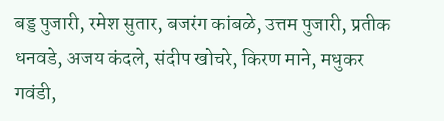बड्ड पुजारी, रमेश सुतार, बजरंग कांबळे, उत्तम पुजारी, प्रतीक धनवडे, अजय कंदले, संदीप खोचरे, किरण माने, मधुकर गवंडी,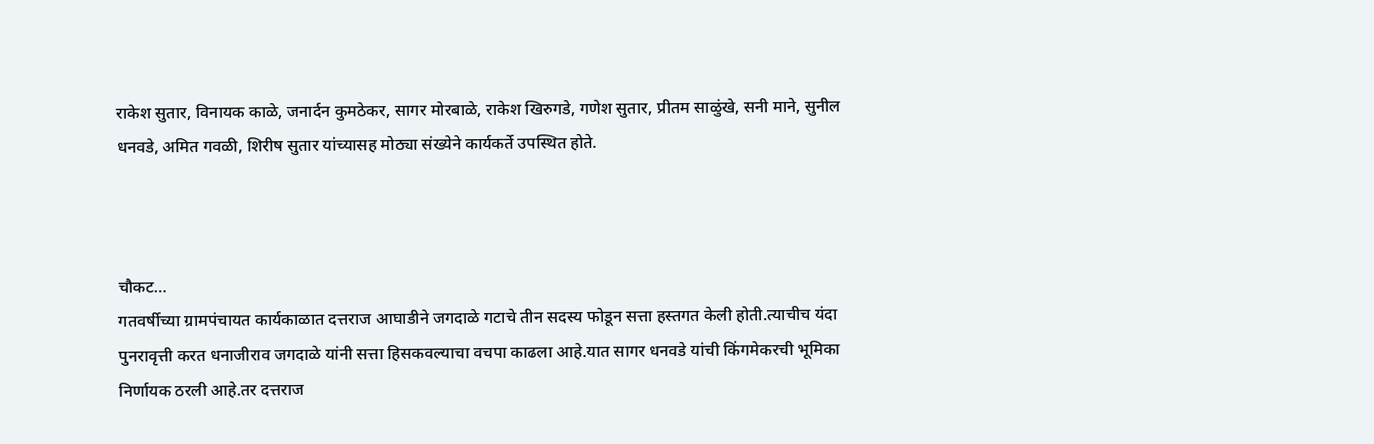राकेश सुतार, विनायक काळे, जनार्दन कुमठेकर, सागर मोरबाळे, राकेश खिरुगडे, गणेश सुतार, प्रीतम साळुंखे, सनी माने, सुनील धनवडे, अमित गवळी, शिरीष सुतार यांच्यासह मोठ्या संख्येने कार्यकर्ते उपस्थित होते.



चौकट…
गतवर्षीच्या ग्रामपंचायत कार्यकाळात दत्तराज आघाडीने जगदाळे गटाचे तीन सदस्य फोडून सत्ता हस्तगत केली होती.त्याचीच यंदा पुनरावृत्ती करत धनाजीराव जगदाळे यांनी सत्ता हिसकवल्याचा वचपा काढला आहे.यात सागर धनवडे यांची किंगमेकरची भूमिका निर्णायक ठरली आहे.तर दत्तराज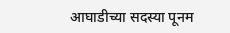आघाडीच्या सदस्या पूनम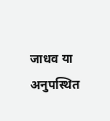जाधव या अनुपस्थित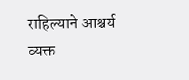राहिल्याने आश्चर्य व्यक्त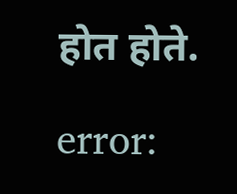होत होते.

error: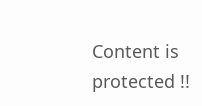Content is protected !!